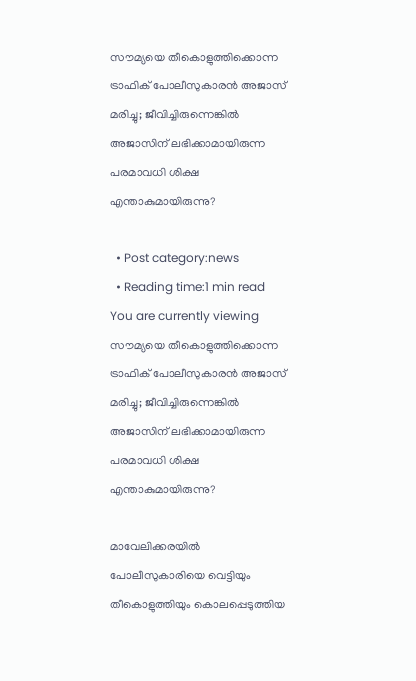സൗമ്യയെ തീകൊളുത്തിക്കൊന്ന ട്രാഫിക് പോലീസുകാരന്‍ അജാസ് മരിച്ചു; ജീവിച്ചിരുന്നെങ്കിൽ അജാസിന് ലഭിക്കാമായിരുന്ന പരമാവധി ശിക്ഷ എന്താകുമായിരുന്നു?

  • Post category:news
  • Reading time:1 min read
You are currently viewing സൗമ്യയെ തീകൊളുത്തിക്കൊന്ന ട്രാഫിക് പോലീസുകാരന്‍ അജാസ് മരിച്ചു; ജീവിച്ചിരുന്നെങ്കിൽ അജാസിന് ലഭിക്കാമായിരുന്ന പരമാവധി ശിക്ഷ എന്താകുമായിരുന്നു?

മാവേലിക്കരയില്‍ പോലീസുകാരിയെ വെട്ടിയും തീകൊളുത്തിയും കൊലപ്പെടുത്തിയ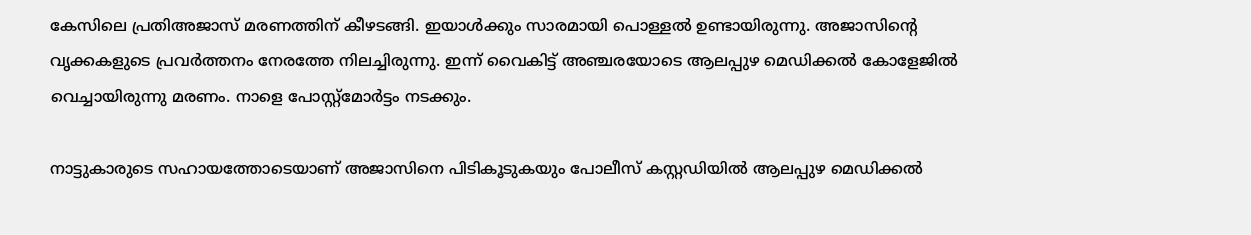കേസിലെ പ്രതിഅജാസ് മരണത്തിന് കീഴടങ്ങി. ഇയാൾക്കും സാരമായി പൊള്ളൽ ഉണ്ടായിരുന്നു. അജാസിന്റെ വൃക്കകളുടെ പ്രവര്‍ത്തനം നേരത്തേ നിലച്ചിരുന്നു. ഇന്ന് വൈകിട്ട് അഞ്ചരയോടെ ആലപ്പുഴ മെഡിക്കല്‍ കോളേജില്‍ വെച്ചായിരുന്നു മരണം. നാളെ പോസ്റ്റ്‌മോര്‍ട്ടം നടക്കും.

നാട്ടുകാരുടെ സഹായത്തോടെയാണ് അജാസിനെ പിടികൂടുകയും പോലീസ് കസ്റ്റഡിയില്‍ ആലപ്പുഴ മെഡിക്കല്‍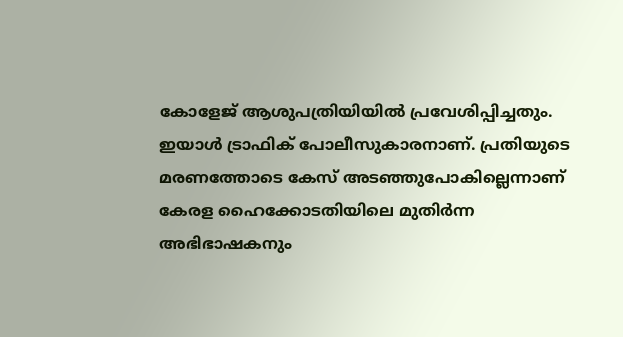കോളേജ് ആശുപത്രിയിയില്‍ പ്രവേശിപ്പിച്ചതും. ഇയാള്‍ ട്രാഫിക് പോലീസുകാരനാണ്. പ്രതിയുടെ മരണത്തോടെ കേസ് അടഞ്ഞുപോകില്ലെന്നാണ് കേരള ഹൈക്കോടതിയിലെ മുതിർന്ന അഭിഭാഷകനും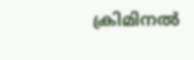ക്രിമിനൽ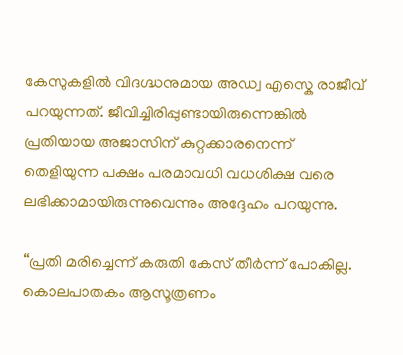കേസുകളിൽ വിദഗ്ദ്ധനുമായ അഡ്വ എസ്കെ രാജീവ് പറയുന്നത്. ജീവിച്ചിരിപ്പുണ്ടായിരുന്നെങ്കിൽ പ്രതിയായ അജാസിന് കുറ്റക്കാരനെന്ന് തെളിയുന്ന പക്ഷം പരമാവധി വധശിക്ഷ വരെ ലഭിക്കാമായിരുന്നുവെന്നും അദ്ദേഹം പറയുന്നു.

“പ്രതി മരിച്ചെന്ന് കരുതി കേസ് തീർന്ന് പോകില്ല. കൊലപാതകം ആസൂത്രണം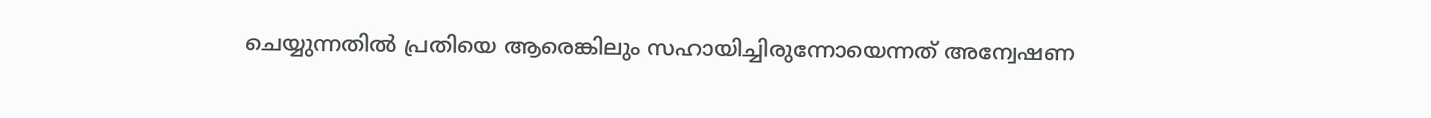ചെയ്യുന്നതിൽ പ്രതിയെ ആരെങ്കിലും സഹായിച്ചിരുന്നോയെന്നത് അന്വേഷണ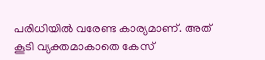പരിധിയിൽ വരേണ്ട കാര്യമാണ്. അത് കൂടി വ്യക്തമാകാതെ കേസ്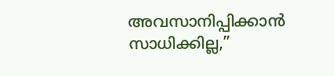അവസാനിപ്പിക്കാൻ സാധിക്കില്ല,”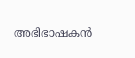അഭിഭാഷകൻ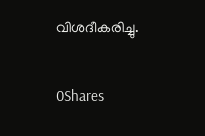വിശദീകരിച്ചു.

0Shares